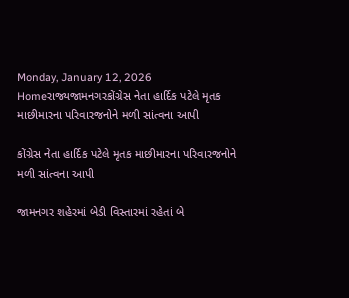Monday, January 12, 2026
Homeરાજ્યજામનગરકોંગ્રેસ નેતા હાર્દિક પટેલે મૃતક માછીમારના પરિવારજનોને મળી સાંત્વના આપી

કોંગ્રેસ નેતા હાર્દિક પટેલે મૃતક માછીમારના પરિવારજનોને મળી સાંત્વના આપી

જામનગર શહેરમાં બેડી વિસ્તારમાં રહેતાં બે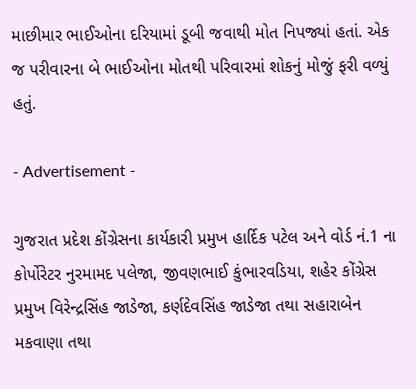માછીમાર ભાઈઓના દરિયામાં ડૂબી જવાથી મોત નિપજ્યાં હતાં. એક જ પરીવારના બે ભાઈઓના મોતથી પરિવારમાં શોકનું મોજું ફરી વળ્યું હતું.

- Advertisement -

ગુજરાત પ્રદેશ કોંગ્રેસના કાર્યકારી પ્રમુખ હાર્દિક પટેલ અને વોર્ડ નં.1 ના કોર્પોરેટર નુરમામદ પલેજા, જીવણભાઈ કુંભારવડિયા, શહેર કોંગ્રેસ પ્રમુખ વિરેન્દ્રસિંહ જાડેજા, કર્ણદેવસિંહ જાડેજા તથા સહારાબેન મકવાણા તથા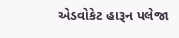એડવોકેટ હારૂન પલેજા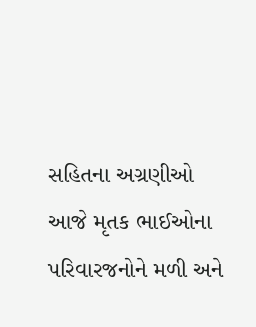સહિતના અગ્રણીઓ આજે મૃતક ભાઈઓના પરિવારજનોને મળી અને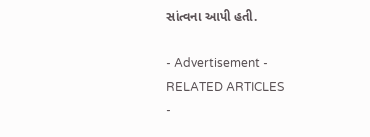સાંત્વના આપી હતી.

- Advertisement -
RELATED ARTICLES
-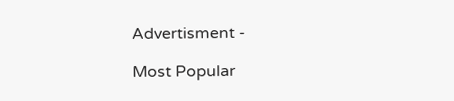Advertisment -

Most Popular